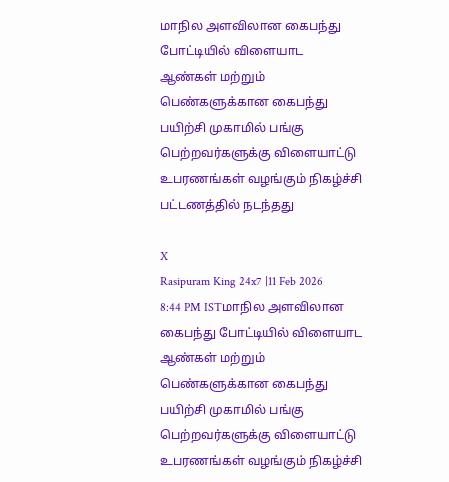மாநில அளவிலான கைபந்து போட்டியில் விளையாட ஆண்கள் மற்றும் பெண்களுக்கான கைபந்து பயிற்சி முகாமில் பங்கு பெற்றவர்களுக்கு விளையாட்டு உபரணங்கள் வழங்கும் நிகழ்ச்சி பட்டணத்தில் நடந்தது

X
Rasipuram King 24x7 |11 Feb 2026 8:44 PM ISTமாநில அளவிலான கைபந்து போட்டியில் விளையாட ஆண்கள் மற்றும் பெண்களுக்கான கைபந்து பயிற்சி முகாமில் பங்கு பெற்றவர்களுக்கு விளையாட்டு உபரணங்கள் வழங்கும் நிகழ்ச்சி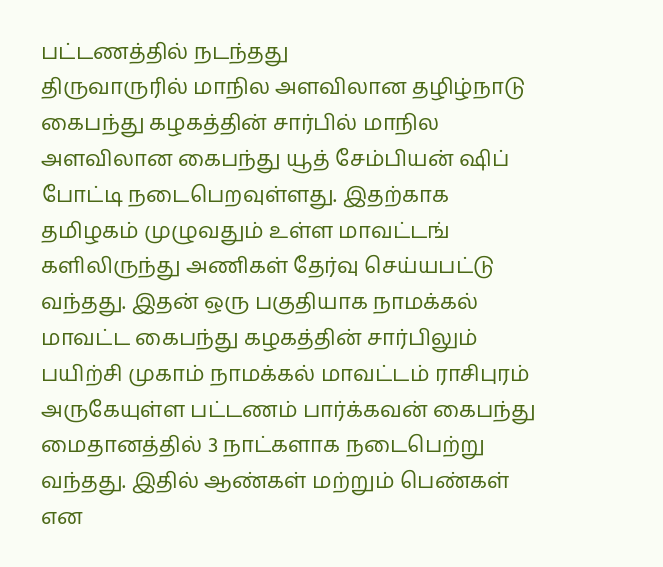பட்டணத்தில் நடந்தது
திருவாருரில் மாநில அளவிலான தழிழ்நாடு கைபந்து கழகத்தின் சார்பில் மாநில அளவிலான கைபந்து யூத் சேம்பியன் ஷிப் போட்டி நடைபெறவுள்ளது. இதற்காக தமிழகம் முழுவதும் உள்ள மாவட்டங் களிலிருந்து அணிகள் தேர்வு செய்யபட்டு வந்தது. இதன் ஒரு பகுதியாக நாமக்கல் மாவட்ட கைபந்து கழகத்தின் சார்பிலும் பயிற்சி முகாம் நாமக்கல் மாவட்டம் ராசிபுரம் அருகேயுள்ள பட்டணம் பார்க்கவன் கைபந்து மைதானத்தில் 3 நாட்களாக நடைபெற்று வந்தது. இதில் ஆண்கள் மற்றும் பெண்கள் என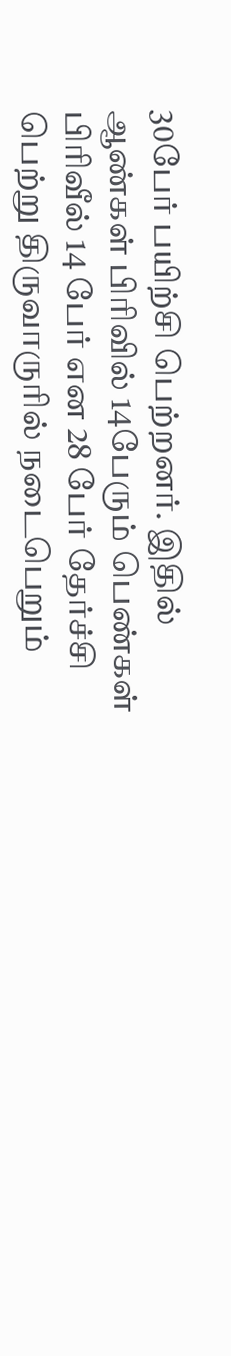30பேர் பயிற்சி பெற்றனர். இதில் ஆண்கள் பிரிவில் 14பேரும் பெண்கள் பிரிவீல் 14 பேர் என 28 பேர் தேர்ச்சி பெற்று திருவாருரில் நடைபெறும்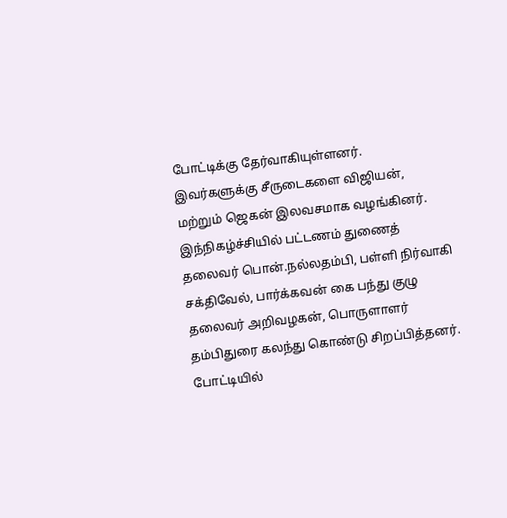போட்டிக்கு தேர்வாகியுள்ளனர். இவர்களுக்கு சீருடைகளை விஜியன், மற்றும் ஜெகன் இலவசமாக வழங்கினர். இந்நிகழ்ச்சியில் பட்டணம் துணைத் தலைவர் பொன்.நல்லதம்பி, பள்ளி நிர்வாகி சக்திவேல், பார்க்கவன் கை பந்து குழு தலைவர் அறிவழகன், பொருளாளர் தம்பிதுரை கலந்து கொண்டு சிறப்பித்தனர். போட்டியில்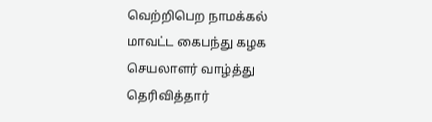வெற்றிபெற நாமக்கல் மாவட்ட கைபந்து கழக செயலாளர் வாழ்த்து தெரிவித்தார்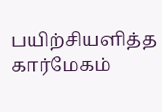பயிற்சியளித்த கார்மேகம்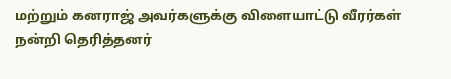மற்றும் கனராஜ் அவர்களுக்கு விளையாட்டு வீரர்கள் நன்றி தெரித்தனர்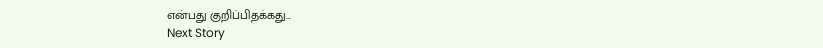என்பது குறிப்பிதக்கது...
Next Story